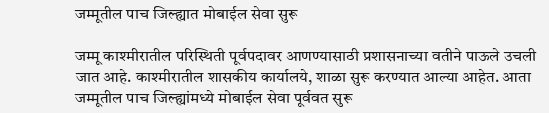जम्मूतील पाच जिल्ह्यात मोबाईल सेवा सुरू

जम्मू काश्मीरातील परिस्थिती पूर्वपदावर आणण्यासाठी प्रशासनाच्या वतीने पाऊले उचली जात आहे. काश्मीरातील शासकीय कार्यालये, शाळा सुरू करण्यात आल्या आहेत. आता जम्मूतील पाच जिल्ह्यांमध्ये मोबाईल सेवा पूर्ववत सुरू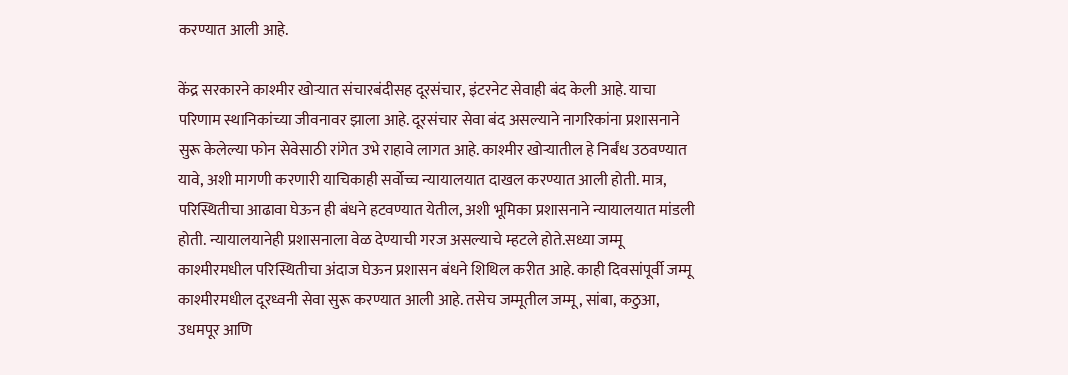करण्यात आली आहे.

केंद्र सरकारने काश्मीर खोऱ्यात संचारबंदीसह दूरसंचार, इंटरनेट सेवाही बंद केली आहे. याचा परिणाम स्थानिकांच्या जीवनावर झाला आहे. दूरसंचार सेवा बंद असल्याने नागरिकांना प्रशासनाने सुरू केलेल्या फोन सेवेसाठी रांगेत उभे राहावे लागत आहे. काश्मीर खोऱ्यातील हे निर्बंध उठवण्यात यावे, अशी मागणी करणारी याचिकाही सर्वोच्च न्यायालयात दाखल करण्यात आली होती. मात्र, परिस्थितीचा आढावा घेऊन ही बंधने हटवण्यात येतील, अशी भूमिका प्रशासनाने न्यायालयात मांडली होती. न्यायालयानेही प्रशासनाला वेळ देण्याची गरज असल्याचे म्हटले होते.सध्या जम्मू काश्मीरमधील परिस्थितीचा अंदाज घेऊन प्रशासन बंधने शिथिल करीत आहे. काही दिवसांपूर्वी जम्मू काश्मीरमधील दूरध्वनी सेवा सुरू करण्यात आली आहे. तसेच जम्मूतील जम्मू, सांबा, कठुआ, उधमपूर आणि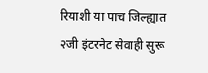रियाशी या पाच जिल्ह्यात २जी इंटरनेट सेवाही सुरू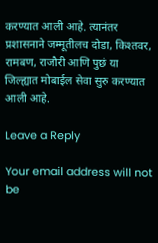करण्यात आली आहे. त्यानंतर प्रशासनाने जम्मूतीलच दोडा, किश्तवर, रामबण, राजौरी आणि पुछं या जिल्ह्यात मोबाईल सेवा सुरु करण्यात आली आहे.

Leave a Reply

Your email address will not be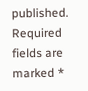published. Required fields are marked *